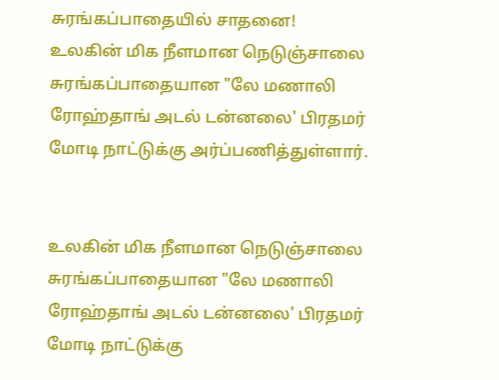சுரங்கப்பாதையில் சாதனை!
உலகின் மிக நீளமான நெடுஞ்சாலை சுரங்கப்பாதையான "லே மணாலி ரோஹ்தாங் அடல் டன்னலை' பிரதமர் மோடி நாட்டுக்கு அர்ப்பணித்துள்ளார்.


உலகின் மிக நீளமான நெடுஞ்சாலை சுரங்கப்பாதையான "லே மணாலி ரோஹ்தாங் அடல் டன்னலை' பிரதமர் மோடி நாட்டுக்கு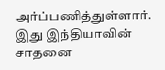அர்ப்பணித்துள்ளார். இது இந்தியாவின் சாதனை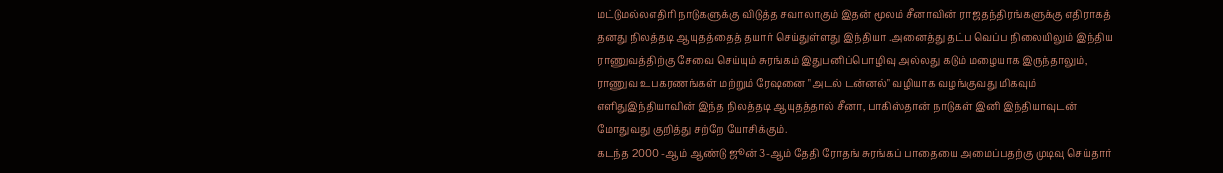மட்டுமல்லஎதிரி நாடுகளுக்கு விடுத்த சவாலாகும் இதன் மூலம் சீனாவின் ராஜதந்திரங்களுக்கு எதிராகத் தனது நிலத்தடி ஆயுதத்தைத் தயார் செய்துள்ளது இந்தியா .அனைத்து தட்ப வெப்ப நிலையிலும் இந்திய ராணுவத்திற்கு சேவை செய்யும் சுரங்கம் இதுபனிப்பொழிவு அல்லது கடும் மழையாக இருந்தாலும், ராணுவ உபகரணங்கள் மற்றும் ரேஷனை "அடல் டன்னல்" வழியாக வழங்குவது மிகவும் எளிதுஇந்தியாவின் இந்த நிலத்தடி ஆயுதத்தால் சீனா, பாகிஸ்தான் நாடுகள் இனி இந்தியாவுடன் மோதுவது குறித்து சற்றே யோசிக்கும்.
கடந்த 2000 -ஆம் ஆண்டு ஜூன் 3-ஆம் தேதி ரோதங் சுரங்கப் பாதையை அமைப்பதற்கு முடிவு செய்தார்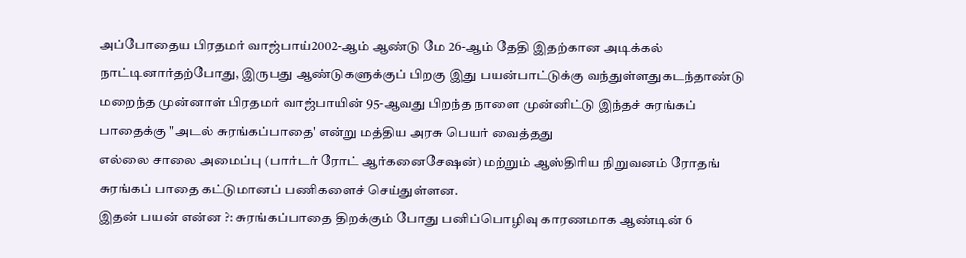அப்போதைய பிரதமர் வாஜ்பாய்2002-ஆம் ஆண்டு மே 26-ஆம் தேதி இதற்கான அடிக்கல் நாட்டினார்தற்போது, இருபது ஆண்டுகளுக்குப் பிறகு இது பயன்பாட்டுக்கு வந்துள்ளதுகடந்தாண்டு மறைந்த முன்னாள் பிரதமர் வாஜ்பாயின் 95-ஆவது பிறந்த நாளை முன்னிட்டு இந்தச் சுரங்கப் பாதைக்கு "அடல் சுரங்கப்பாதை' என்று மத்திய அரசு பெயர் வைத்தது
எல்லை சாலை அமைப்பு (பார்டர் ரோட் ஆர்கனைசேஷன்) மற்றும் ஆஸ்திரிய நிறுவனம் ரோதங் சுரங்கப் பாதை கட்டுமானப் பணிகளைச் செய்துள்ளன.
இதன் பயன் என்ன ?: சுரங்கப்பாதை திறக்கும் போது பனிப்பொழிவு காரணமாக ஆண்டின் 6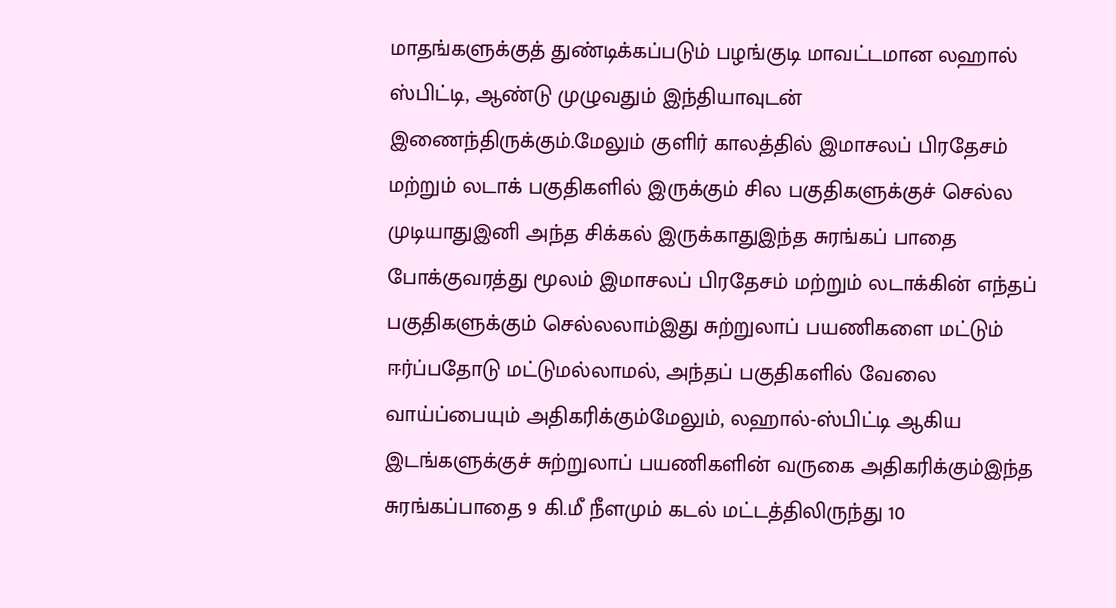மாதங்களுக்குத் துண்டிக்கப்படும் பழங்குடி மாவட்டமான லஹால் ஸ்பிட்டி, ஆண்டு முழுவதும் இந்தியாவுடன் இணைந்திருக்கும்.மேலும் குளிர் காலத்தில் இமாசலப் பிரதேசம் மற்றும் லடாக் பகுதிகளில் இருக்கும் சில பகுதிகளுக்குச் செல்ல முடியாதுஇனி அந்த சிக்கல் இருக்காதுஇந்த சுரங்கப் பாதை போக்குவரத்து மூலம் இமாசலப் பிரதேசம் மற்றும் லடாக்கின் எந்தப் பகுதிகளுக்கும் செல்லலாம்இது சுற்றுலாப் பயணிகளை மட்டும் ஈர்ப்பதோடு மட்டுமல்லாமல், அந்தப் பகுதிகளில் வேலை வாய்ப்பையும் அதிகரிக்கும்மேலும், லஹால்-ஸ்பிட்டி ஆகிய இடங்களுக்குச் சுற்றுலாப் பயணிகளின் வருகை அதிகரிக்கும்இந்த சுரங்கப்பாதை 9 கி.மீ நீளமும் கடல் மட்டத்திலிருந்து 10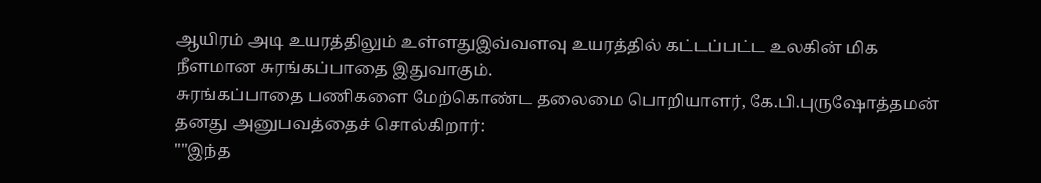ஆயிரம் அடி உயரத்திலும் உள்ளதுஇவ்வளவு உயரத்தில் கட்டப்பட்ட உலகின் மிக நீளமான சுரங்கப்பாதை இதுவாகும்.
சுரங்கப்பாதை பணிகளை மேற்கொண்ட தலைமை பொறியாளர், கே.பி.புருஷோத்தமன் தனது அனுபவத்தைச் சொல்கிறார்:
""இந்த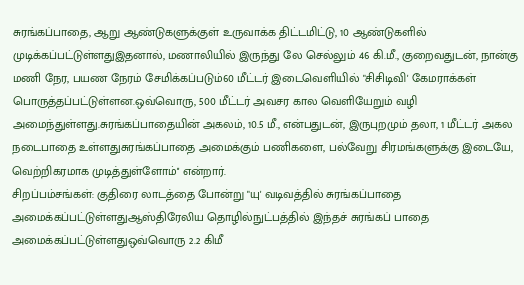சுரங்கப்பாதை, ஆறு ஆண்டுகளுக்குள் உருவாக்க திட்டமிட்டு, 10 ஆண்டுகளில் முடிக்கப்பட்டுள்ளதுஇதனால், மணாலியில் இருந்து லே செல்லும் 46 கி.மீ., குறைவதுடன், நான்கு மணி நேர, பயண நேரம் சேமிக்கப்படும்60 மீட்டர் இடைவெளியில் "சிசிடிவி' கேமராக்கள் பொருத்தப்பட்டுள்ளன.ஒவ்வொரு, 500 மீட்டர் அவசர கால வெளியேறும் வழி அமைந்துள்ளது.சுரங்கப்பாதையின் அகலம், 10.5 மீ., என்பதுடன், இருபுறமும் தலா, 1 மீட்டர் அகல நடைபாதை உள்ளதுசுரங்கப்பாதை அமைக்கும் பணிகளை, பல்வேறு சிரமங்களுக்கு இடையே, வெற்றிகரமாக முடித்துள்ளோம்'' என்றார்.
சிறப்பம்சங்கள்: குதிரை லாடத்தை போன்று "யு' வடிவத்தில் சுரங்கப்பாதை அமைக்கப்பட்டுள்ளதுஆஸ்திரேலிய தொழில்நுட்பத்தில் இந்தச் சுரங்கப் பாதை அமைக்கப்பட்டுள்ளதுஒவ்வொரு 2.2 கிமீ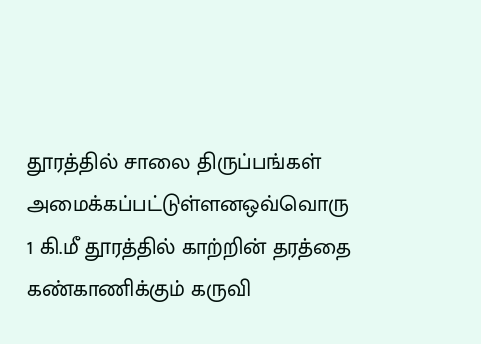தூரத்தில் சாலை திருப்பங்கள் அமைக்கப்பட்டுள்ளனஒவ்வொரு 1 கி.மீ தூரத்தில் காற்றின் தரத்தை கண்காணிக்கும் கருவி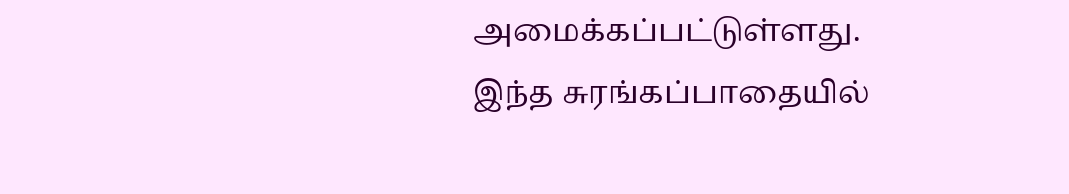அமைக்கப்பட்டுள்ளது.
இந்த சுரங்கப்பாதையில்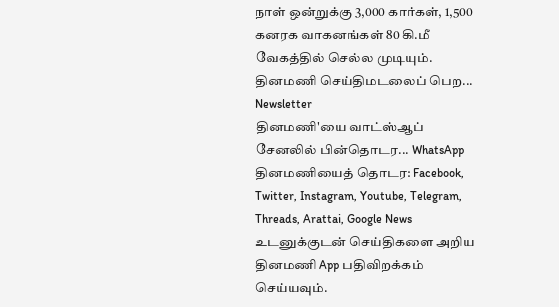நாள் ஒன்றுக்கு 3,000 கார்கள், 1,500 கனரக வாகனங்கள் 80 கி.மீ வேகத்தில் செல்ல முடியும்.
தினமணி செய்திமடலைப் பெற... Newsletter
தினமணி'யை வாட்ஸ்ஆப் சேனலில் பின்தொடர... WhatsApp
தினமணியைத் தொடர: Facebook, Twitter, Instagram, Youtube, Telegram, Threads, Arattai, Google News
உடனுக்குடன் செய்திகளை அறிய தினமணி App பதிவிறக்கம் செய்யவும்.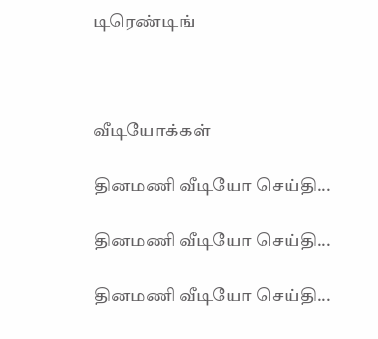டிரெண்டிங்



வீடியோக்கள்

தினமணி வீடியோ செய்தி...

தினமணி வீடியோ செய்தி...

தினமணி வீடியோ செய்தி...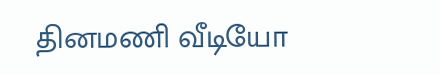தினமணி வீடியோ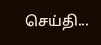செய்தி...